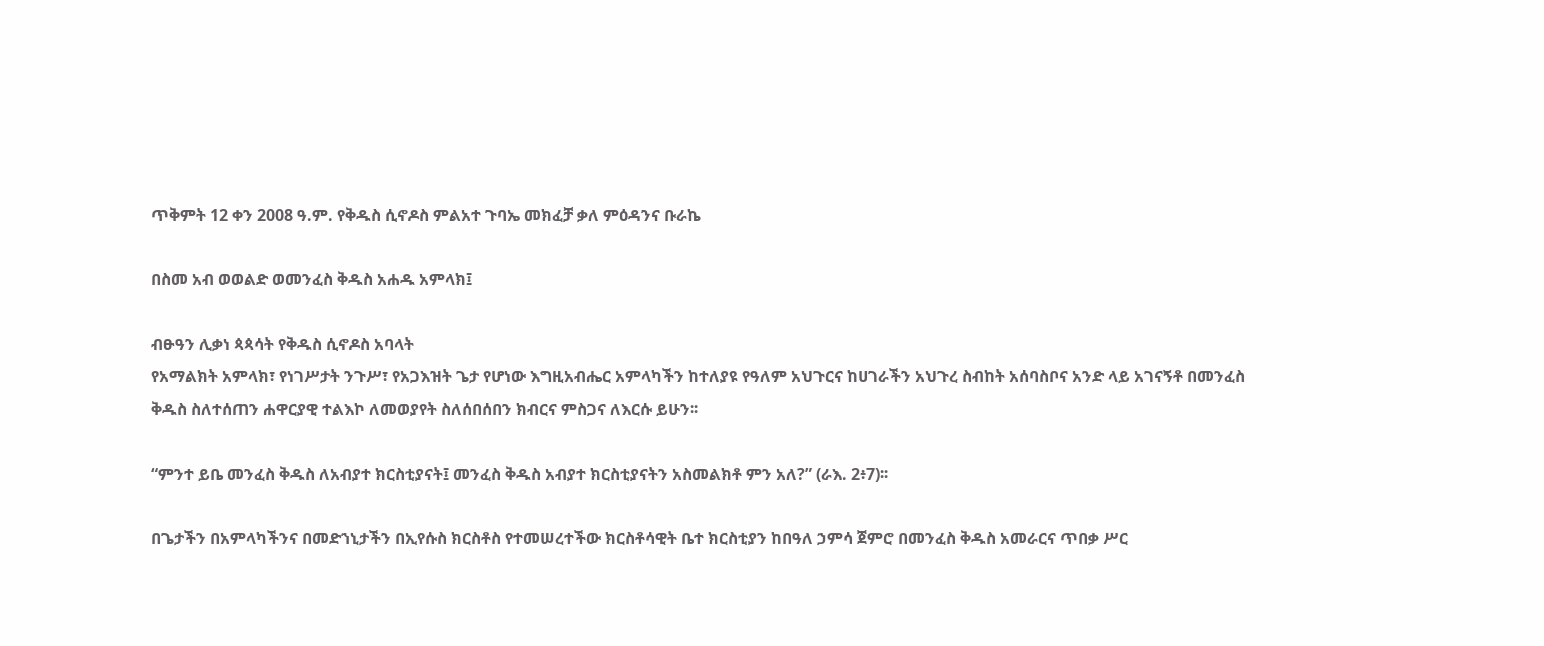ጥቅምት 12 ቀን 2008 ዓ.ም. የቅዱስ ሲኖዶስ ምልአተ ጉባኤ መክፈቻ ቃለ ምዕዳንና ቡራኬ

በስመ አብ ወወልድ ወመንፈስ ቅዱስ አሐዱ አምላክ፤

ብፁዓን ሊቃነ ጳጳሳት የቅዱስ ሲኖዶስ አባላት
የአማልክት አምላክ፣ የነገሥታት ንጉሥ፣ የአጋእዝት ጌታ የሆነው እግዚአብሔር አምላካችን ከተለያዩ የዓለም አህጉርና ከሀገራችን አህጉረ ስብከት አሰባስቦና አንድ ላይ አገናኝቶ በመንፈስ ቅዱስ ስለተሰጠን ሐዋርያዊ ተልእኮ ለመወያየት ስለሰበሰበን ክብርና ምስጋና ለእርሱ ይሁን፡፡

“ምንተ ይቤ መንፈስ ቅዱስ ለአብያተ ክርስቲያናት፤ መንፈስ ቅዱስ አብያተ ክርስቲያናትን አስመልክቶ ምን አለ?” (ራእ. 2፥7)፡፡

በጌታችን በአምላካችንና በመድኀኒታችን በኢየሱስ ክርስቶስ የተመሠረተችው ክርስቶሳዊት ቤተ ክርስቲያን ከበዓለ ኃምሳ ጀምሮ በመንፈስ ቅዱስ አመራርና ጥበቃ ሥር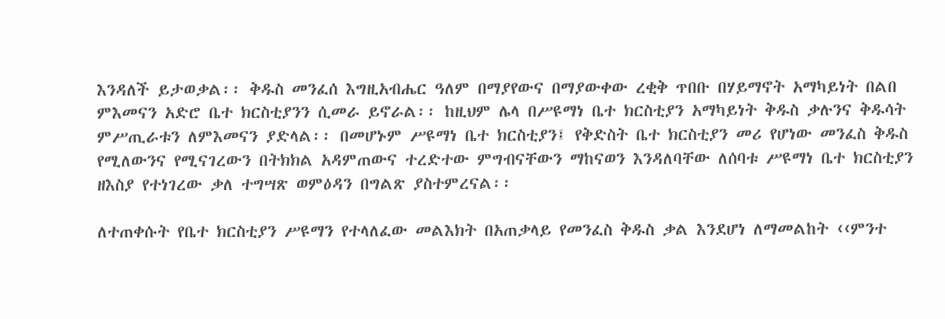እንዳለች ይታወቃል፡፡ ቅዱስ መንፈሰ እግዚአብሔር ዓለም በማያየውና በማያውቀው ረቂቅ ጥበቡ በሃይማኖት አማካይነት በልበ ምእመናን አድሮ ቤተ ክርስቲያንን ሲመራ ይኖራል፡፡ ከዚህም ሌላ በሥዩማነ ቤተ ክርስቲያን አማካይነት ቅዱስ ቃሉንና ቅዱሳት ምሥጢራቱን ለምእመናን ያድላል፡፡ በመሆኑም ሥዩማነ ቤተ ክርስቲያን፤ የቅድስት ቤተ ክርስቲያን መሪ የሆነው መንፈስ ቅዱስ የሚለውንና የሚናገረውን በትክክል አዳምጠውና ተረድተው ምግብናቸውን ማከናወን እንዳለባቸው ለሰባቱ ሥዩማነ ቤተ ክርስቲያን ዘእስያ የተነገረው ቃለ ተግሣጽ ወምዕዳን በግልጽ ያስተምረናል፡፡

ለተጠቀሱት የቤተ ክርስቲያን ሥዩማን የተላለፈው መልእክት በአጠቃላይ የመንፈስ ቅዱስ ቃል እንደሆነ ለማመልከት ‹‹ምንተ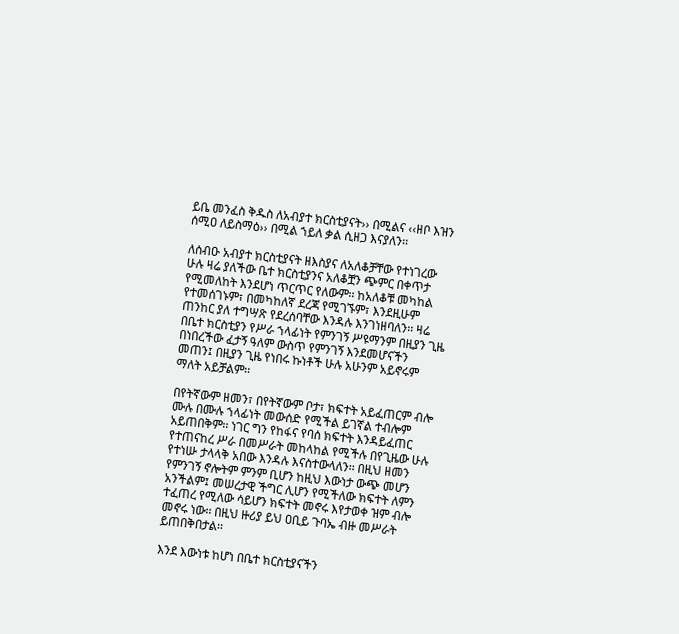ይቤ መንፈስ ቅዱስ ለአብያተ ክርስቲያናት›› በሚልና ‹‹ዘቦ እዝን ሰሚዐ ለይስማዕ›› በሚል ኀይለ ቃል ሲዘጋ እናያለን፡፡

ለሰብዑ አብያተ ክርስቲያናት ዘእስያና ለአለቆቻቸው የተነገረው ሁሉ ዛሬ ያለችው ቤተ ክርስቲያንና አለቆቿን ጭምር በቀጥታ የሚመለከት እንደሆነ ጥርጥር የለውም፡፡ ከአለቆቹ መካከል የተመሰገኑም፣ በመካከለኛ ደረጃ የሚገኙም፣ እንደዚሁም ጠንከር ያለ ተግሣጽ የደረሰባቸው እንዳሉ እንገነዘባለን፡፡ ዛሬ በቤተ ክርስቲያን የሥራ ኀላፊነት የምንገኝ ሥዩማንም በዚያን ጊዜ በነበረችው ፈታኝ ዓለም ውስጥ የምንገኝ እንደመሆናችን መጠን፤ በዚያን ጊዜ የነበሩ ኩነቶች ሁሉ አሁንም አይኖሩም ማለት አይቻልም፡፡

በየትኛውም ዘመን፣ በየትኛውም ቦታ፣ ክፍተት አይፈጠርም ብሎ ሙሉ በሙሉ ኀላፊነት መውሰድ የሚችል ይገኛል ተብሎም አይጠበቅም፡፡ ነገር ግን የከፋና የባሰ ክፍተት እንዳይፈጠር የተጠናከረ ሥራ በመሥራት መከላከል የሚችሉ በየጊዜው ሁሉ የተነሡ ታላላቅ አበው እንዳሉ እናስተውላለን፡፡ በዚህ ዘመን የምንገኝ ኖሎትም ምንም ቢሆን ከዚህ እውነታ ውጭ መሆን አንችልም፤ መሠረታዊ ችግር ሊሆን የሚችለው ክፍተት ለምን ተፈጠረ የሚለው ሳይሆን ክፍተት መኖሩ እየታወቀ ዝም ብሎ መኖሩ ነው፡፡ በዚህ ዙሪያ ይህ ዐቢይ ጉባኤ ብዙ መሥራት ይጠበቅበታል፡፡

እንደ እውነቱ ከሆነ በቤተ ክርስቲያናችን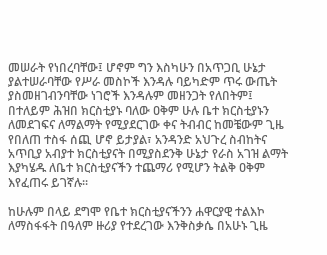መሠራት የነበረባቸው፤ ሆኖም ግን እስካሁን በአጥጋቢ ሁኔታ ያልተሠራባቸው የሥራ መስኮች እንዳሉ ባይካድም ጥሩ ውጤት ያስመዘገብንባቸው ነገሮች እንዳሉም መዘንጋት የለበትም፤ በተለይም ሕዝበ ክርስቲያኑ ባለው ዐቅም ሁሉ ቤተ ክርስቲያኑን ለመደገፍና ለማልማት የሚያደርገው ቀና ትብብር ከመቼውም ጊዜ የበለጠ ተስፋ ሰጪ ሆኖ ይታያል፣ አንዳንድ አህጉረ ስብከትና አጥቢያ አብያተ ክርስቲያናት በሚያስደንቅ ሁኔታ የራስ አገዝ ልማት እያካሄዱ ለቤተ ክርስቲያናችን ተጨማሪ የሚሆን ትልቅ ዐቅም እየፈጠሩ ይገኛሉ፡፡

ከሁሉም በላይ ደግሞ የቤተ ክርስቲያናችንን ሐዋርያዊ ተልእኮ ለማስፋፋት በዓለም ዙሪያ የተደረገው እንቅስቃሴ በአሁኑ ጊዜ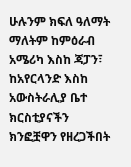ሁሉንም ክፍለ ዓለማት ማለትም ከምዕራብ አሜሪካ እስከ ጃፓን፣ ከአየርላንድ እስከ አውስትራሊያ ቤተ ክርስቲያናችን ክንፎቿዋን የዘረጋችበት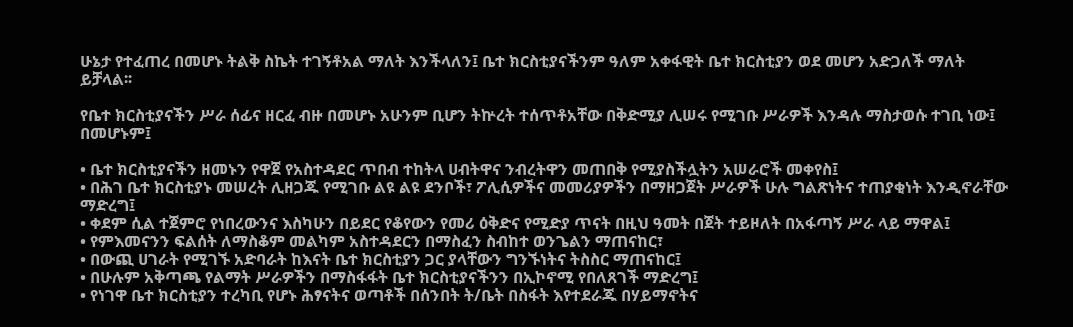ሁኔታ የተፈጠረ በመሆኑ ትልቅ ስኬት ተገኝቶአል ማለት እንችላለን፤ ቤተ ክርስቲያናችንም ዓለም አቀፋዊት ቤተ ክርስቲያን ወደ መሆን አድጋለች ማለት ይቻላል፡፡

የቤተ ክርስቲያናችን ሥራ ሰፊና ዘርፈ ብዙ በመሆኑ አሁንም ቢሆን ትኵረት ተሰጥቶአቸው በቅድሚያ ሊሠሩ የሚገቡ ሥራዎች እንዳሉ ማስታወሱ ተገቢ ነው፤ በመሆኑም፤

• ቤተ ክርስቲያናችን ዘመኑን የዋጀ የአስተዳደር ጥበብ ተከትላ ሀብትዋና ንብረትዋን መጠበቅ የሚያስችሏትን አሠራሮች መቀየስ፤
• በሕገ ቤተ ክርስቲያኑ መሠረት ሊዘጋጁ የሚገቡ ልዩ ልዩ ደንቦች፣ ፖሊሲዎችና መመሪያዎችን በማዘጋጀት ሥራዎች ሁሉ ግልጽነትና ተጠያቂነት እንዲኖራቸው ማድረግ፤
• ቀደም ሲል ተጀምሮ የነበረውንና እስካሁን በይደር የቆየውን የመሪ ዕቅድና የሚድያ ጥናት በዚህ ዓመት በጀት ተይዞለት በአፋጣኝ ሥራ ላይ ማዋል፤
• የምእመናንን ፍልሰት ለማስቆም መልካም አስተዳደርን በማስፈን ስብከተ ወንጌልን ማጠናከር፣
• በውጪ ሀገራት የሚገኙ አድባራት ከእናት ቤተ ክርስቲያን ጋር ያላቸውን ግንኙነትና ትስስር ማጠናከር፤
• በሁሉም አቅጣጫ የልማት ሥራዎችን በማስፋፋት ቤተ ክርስቲያናችንን በኢኮኖሚ የበለጸገች ማድረግ፤
• የነገዋ ቤተ ክርስቲያን ተረካቢ የሆኑ ሕፃናትና ወጣቶች በሰንበት ት/ቤት በስፋት እየተደራጁ በሃይማኖትና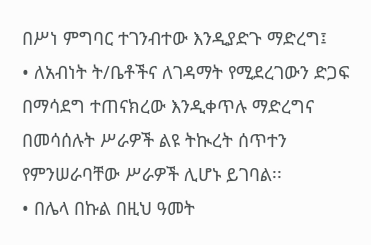በሥነ ምግባር ተገንብተው እንዲያድጉ ማድረግ፤
• ለአብነት ት/ቤቶችና ለገዳማት የሚደረገውን ድጋፍ በማሳደግ ተጠናክረው እንዲቀጥሉ ማድረግና በመሳሰሉት ሥራዎች ልዩ ትኲረት ሰጥተን የምንሠራባቸው ሥራዎች ሊሆኑ ይገባል፡፡
• በሌላ በኩል በዚህ ዓመት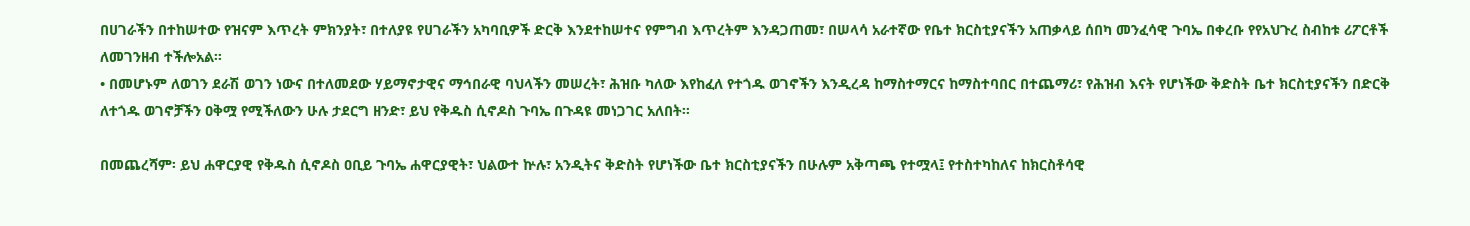በሀገራችን በተከሠተው የዝናም እጥረት ምክንያት፣ በተለያዩ የሀገራችን አካባቢዎች ድርቅ እንደተከሠተና የምግብ እጥረትም እንዳጋጠመ፣ በሠላሳ አራተኛው የቤተ ክርስቲያናችን አጠቃላይ ሰበካ መንፈሳዊ ጉባኤ በቀረቡ የየአህጉረ ስብከቱ ሪፖርቶች ለመገንዘብ ተችሎአል፡፡
• በመሆኑም ለወገን ደራሽ ወገን ነውና በተለመደው ሃይማኖታዊና ማኅበራዊ ባህላችን መሠረት፣ ሕዝቡ ካለው እየከፈለ የተጎዱ ወገኖችን እንዲረዳ ከማስተማርና ከማስተባበር በተጨማሪ፣ የሕዝብ እናት የሆነችው ቅድስት ቤተ ክርስቲያናችን በድርቅ ለተጎዱ ወገኖቻችን ዐቅሟ የሚችለውን ሁሉ ታደርግ ዘንድ፣ ይህ የቅዱስ ሲኖዶስ ጉባኤ በጉዳዩ መነጋገር አለበት፡፡

በመጨረሻም፡ ይህ ሐዋርያዊ የቅዱስ ሲኖዶስ ዐቢይ ጉባኤ ሐዋርያዊት፣ ህልውተ ኵሉ፣ አንዲትና ቅድስት የሆነችው ቤተ ክርስቲያናችን በሁሉም አቅጣጫ የተሟላ፤ የተስተካከለና ከክርስቶሳዊ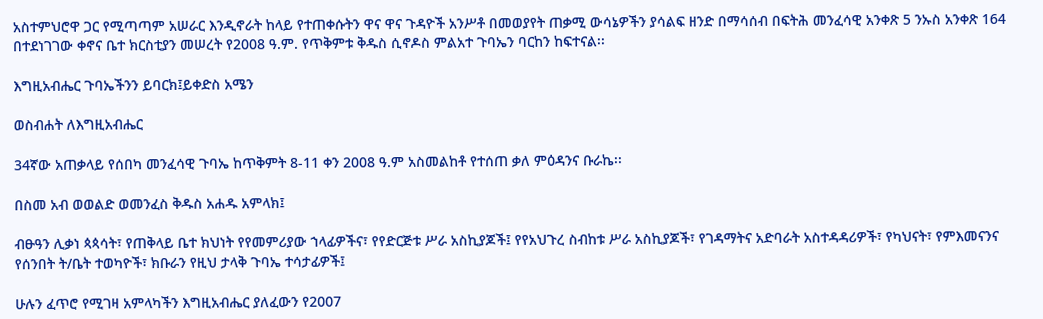አስተምህሮዋ ጋር የሚጣጣም አሠራር እንዲኖራት ከላይ የተጠቀሱትን ዋና ዋና ጉዳዮች አንሥቶ በመወያየት ጠቃሚ ውሳኔዎችን ያሳልፍ ዘንድ በማሳሰብ በፍትሕ መንፈሳዊ አንቀጽ 5 ንኡስ አንቀጽ 164 በተደነገገው ቀኖና ቤተ ክርስቲያን መሠረት የ2008 ዓ.ም. የጥቅምቱ ቅዱስ ሲኖዶስ ምልአተ ጉባኤን ባርከን ከፍተናል፡፡

እግዚአብሔር ጉባኤችንን ይባርክ፤ይቀድስ አሜን

ወስብሐት ለእግዚአብሔር

34ኛው አጠቃላይ የሰበካ መንፈሳዊ ጉባኤ ከጥቅምት 8-11 ቀን 2008 ዓ.ም አስመልከቶ የተሰጠ ቃለ ምዕዳንና ቡራኬ፡፡

በስመ አብ ወወልድ ወመንፈስ ቅዱስ አሐዱ አምላክ፤

ብፁዓን ሊቃነ ጳጳሳት፣ የጠቅላይ ቤተ ክህነት የየመምሪያው ኀላፊዎችና፣ የየድርጅቱ ሥራ አስኪያጆች፤ የየአህጉረ ስብከቱ ሥራ አስኪያጆች፣ የገዳማትና አድባራት አስተዳዳሪዎች፣ የካህናት፣ የምእመናንና የሰንበት ት/ቤት ተወካዮች፣ ክቡራን የዚህ ታላቅ ጉባኤ ተሳታፊዎች፤

ሁሉን ፈጥሮ የሚገዛ አምላካችን እግዚአብሔር ያለፈውን የ2007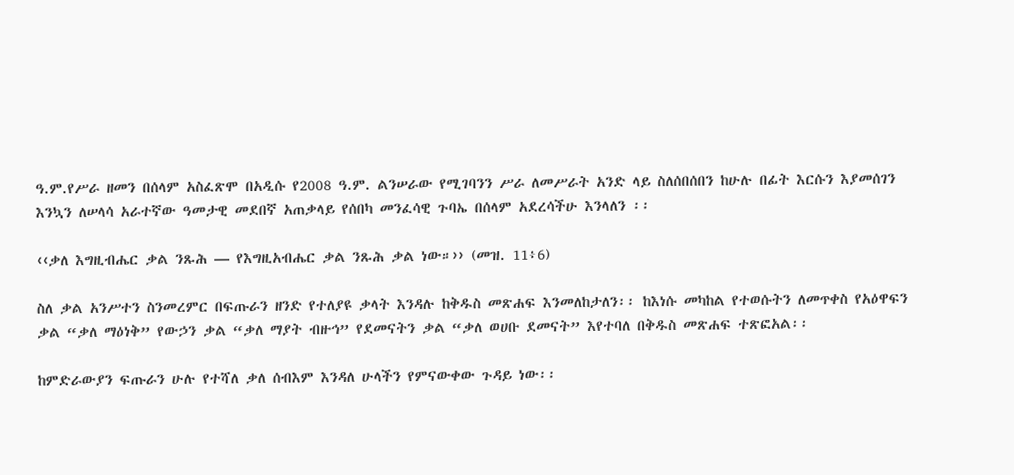ዓ.ም.የሥራ ዘመን በሰላም አስፈጽሞ በአዲሱ የ2008 ዓ.ም. ልንሠራው የሚገባንን ሥራ ለመሥራት አንድ ላይ ስለሰበሰበን ከሁሉ በፊት እርሱን እያመሰገን እንኳን ለሠላሳ አራተኛው ዓመታዊ መደበኛ አጠቃላይ የሰበካ መንፈሳዊ ጉባኤ በሰላም አደረሳችሁ እንላለን ፡፡

‹‹ቃለ እግዚብሔር ቃል ንጹሕ — የእግዚአብሔር ቃል ንጹሕ ቃል ነው።›› (መዝ. 11፥6)

ስለ ቃል አንሥተን ስንመረምር በፍጡራን ዘንድ የተለያዩ ቃላት እንዳሉ ከቅዱስ መጽሐፍ እንመለከታለን፡፡ ከእነሱ መካከል የተወሱትን ለመጥቀስ የአዕዋፍን ቃል “ቃለ ማዕነቅ” የውኃን ቃል “ቃለ ማያት ብዙኅ” የደመናትን ቃል “ቃለ ወሀቡ ደመናት” እየተባለ በቅዱስ መጽሐፍ ተጽፎአል፡፡

ከምድራውያን ፍጡራን ሁሉ የተሻለ ቃለ ሰብእም እንዳለ ሁላችን የምናውቀው ጉዳይ ነው፡፡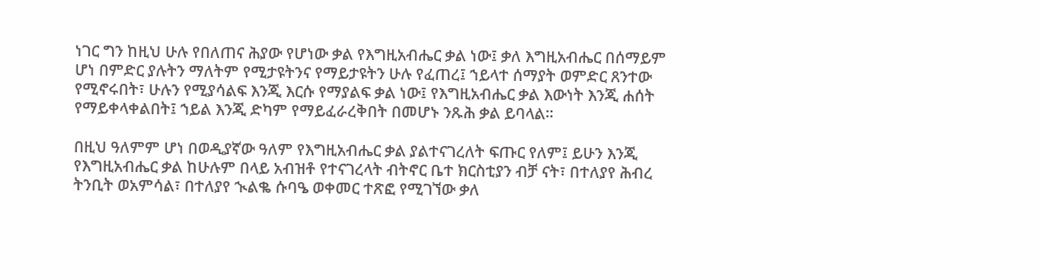ነገር ግን ከዚህ ሁሉ የበለጠና ሕያው የሆነው ቃል የእግዚአብሔር ቃል ነው፤ ቃለ እግዚአብሔር በሰማይም ሆነ በምድር ያሉትን ማለትም የሚታዩትንና የማይታዩትን ሁሉ የፈጠረ፤ ኀይላተ ሰማያት ወምድር ጸንተው የሚኖሩበት፣ ሁሉን የሚያሳልፍ እንጂ እርሱ የማያልፍ ቃል ነው፤ የእግዚአብሔር ቃል እውነት እንጂ ሐሰት የማይቀላቀልበት፤ ኀይል እንጂ ድካም የማይፈራረቅበት በመሆኑ ንጹሕ ቃል ይባላል፡፡

በዚህ ዓለምም ሆነ በወዲያኛው ዓለም የእግዚአብሔር ቃል ያልተናገረለት ፍጡር የለም፤ ይሁን እንጂ የእግዚአብሔር ቃል ከሁሉም በላይ አብዝቶ የተናገረላት ብትኖር ቤተ ክርስቲያን ብቻ ናት፣ በተለያየ ሕብረ ትንቢት ወአምሳል፣ በተለያየ ኊልቈ ሱባዔ ወቀመር ተጽፎ የሚገኘው ቃለ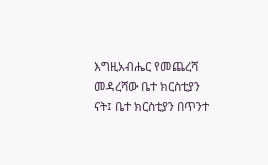እግዚአብሔር የመጨረሻ መዳረሻው ቤተ ክርስቲያን ናት፤ ቤተ ክርስቲያን በጥንተ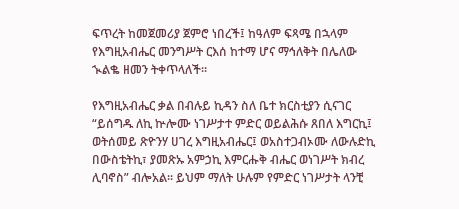ፍጥረት ከመጀመሪያ ጀምሮ ነበረች፤ ከዓለም ፍጻሜ በኋላም የእግዚአብሔር መንግሥት ርእሰ ከተማ ሆና ማኅለቅት በሌለው ኊልቈ ዘመን ትቀጥላለች፡፡

የእግዚአብሔር ቃል በብሉይ ኪዳን ስለ ቤተ ክርስቲያን ሲናገር “ይሰግዱ ለኪ ኵሎሙ ነገሥታተ ምድር ወይልሕሱ ጸበለ እግርኪ፤ ወትሰመይ ጽዮንሃ ሀገረ እግዚአብሔር፤ ወአስተጋብኦሙ ለውሉድኪ በውስቴትኪ፣ ያመጽኡ አምኃኪ እምርሑቅ ብሔር ወነገሥት ክብረ ሊባኖስ” ብሎአል፡፡ ይህም ማለት ሁሉም የምድር ነገሥታት ላንቺ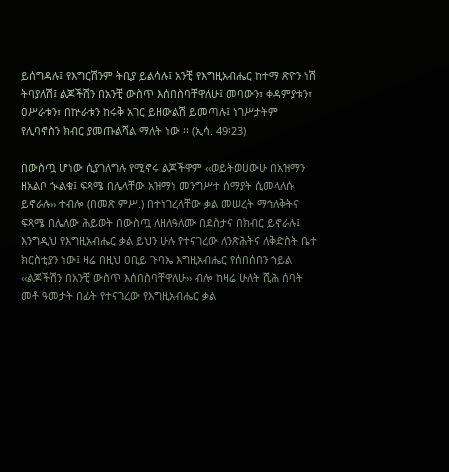ይሰግዳሉ፤ የእግርሽንም ትቢያ ይልሳሉ፤ አንቺ የእግዚአብሔር ከተማ ጽዮን ነሽ ትባያለሽ፤ ልጆችሽን በአንቺ ውስጥ እሰበስባቸዋለሁ፤ መባውን፣ ቀዳምያቱን፣ ዐሥራቱን፣ በኵራቱን ከሩቅ አገር ይዘውልሽ ይመጣሉ፤ ነገሥታትም የሊባኖስን ክብር ያመጡልሻል ማለት ነው ፡፡ (ኢሳ. 49፡23)

በውስጧ ሆነው ሲያገለግሉ የሚኖሩ ልጆችዋም ‹‹ወይትወሀውሁ በአዝማን ዘአልቦ ኊልቁ፤ ፍጻሜ በሌላቸው አዝማነ መንግሥተ ሰማያት ሲመላለሱ ይኖራሉ›› ተብሎ (በመጽ ምሥ.) በተነገረላቸው ቃል መሠረት ማኅለቅትና ፍጻሜ በሌለው ሕይወት በውስጧ ለዘለዓለሙ በደስታና በክብር ይኖራሉ፤ እንግዲህ የእግዚአብሔር ቃል ይህን ሁሉ የተናገረው ለንጽሕትና ለቅድስት ቤተ ክርስቲያን ነው፤ ዛሬ በዚህ ዐቢይ ጉባኤ እግዚአብሔር የሰበሰበን ኀይል ‹‹ልጆችሽን በአንቺ ውስጥ እሰበስባቸዋለሁ›› ብሎ ከዛሬ ሁለት ሺሕ ሰባት መቶ ዓመታት በፊት የተናገረው የእግዚአብሔር ቃል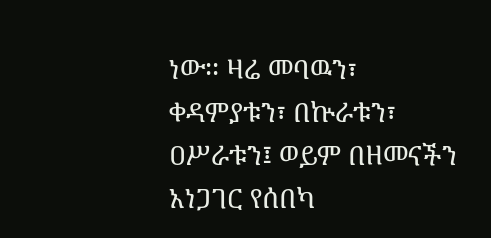ነው፡፡ ዛሬ መባዉን፣ ቀዳምያቱን፣ በኵራቱን፣ ዐሥራቱን፤ ወይም በዘመናችን አነጋገር የሰበካ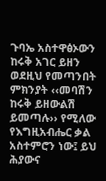ጉባኤ አስተዋፅኦውን ከሩቅ አገር ይዘን ወደዚህ የመጣንበት ምክንያት ‹‹መባሽን ከሩቅ ይዘውልሽ ይመጣሉ›› የሚለው የእግዚአብሔር ቃል አስተምሮን ነው፤ ይህ ሕያውና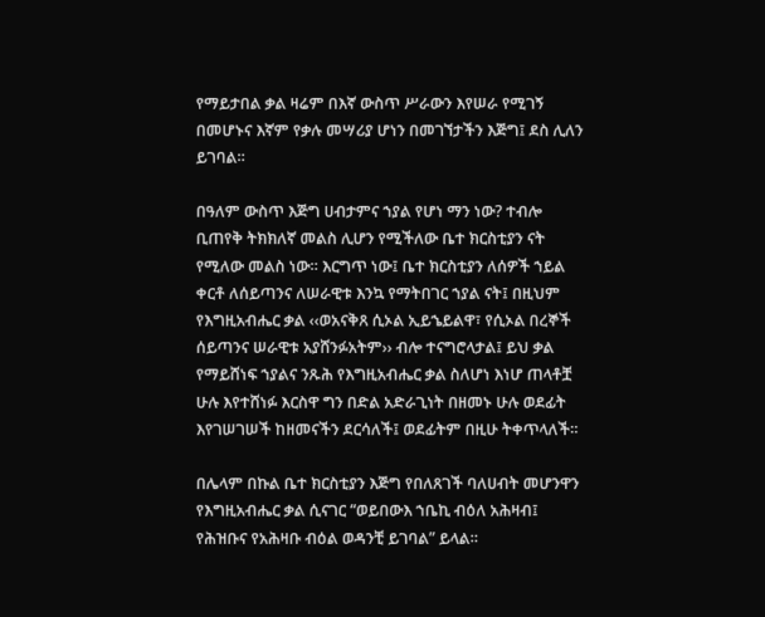የማይታበል ቃል ዛሬም በእኛ ውስጥ ሥራውን እየሠራ የሚገኝ በመሆኑና እኛም የቃሉ መሣሪያ ሆነን በመገኘታችን እጅግ፤ ደስ ሊለን ይገባል፡፡

በዓለም ውስጥ እጅግ ሀብታምና ኀያል የሆነ ማን ነው? ተብሎ ቢጠየቅ ትክክለኛ መልስ ሊሆን የሚችለው ቤተ ክርስቲያን ናት የሚለው መልስ ነው፡፡ እርግጥ ነው፤ ቤተ ክርስቲያን ለሰዎች ኀይል ቀርቶ ለሰይጣንና ለሠራዊቱ እንኳ የማትበገር ኀያል ናት፤ በዚህም የእግዚአብሔር ቃል ‹‹ወአናቅጸ ሲኦል ኢይኄይልዋ፣ የሲኦል በረኞች ሰይጣንና ሠራዊቱ አያሸንፉአትም›› ብሎ ተናግሮላታል፤ ይህ ቃል የማይሸነፍ ኀያልና ንጹሕ የእግዚአብሔር ቃል ስለሆነ እነሆ ጠላቶቿ ሁሉ እየተሸነፉ እርስዋ ግን በድል አድራጊነት በዘመኑ ሁሉ ወደፊት እየገሠገሠች ከዘመናችን ደርሳለች፤ ወደፊትም በዚሁ ትቀጥላለች፡፡

በሌላም በኩል ቤተ ክርስቲያን እጅግ የበለጸገች ባለሀብት መሆንዋን የእግዚአብሔር ቃል ሲናገር “ወይበውእ ኀቤኪ ብዕለ አሕዛብ፤ የሕዝቡና የአሕዛቡ ብዕል ወዳንቺ ይገባል” ይላል፡፡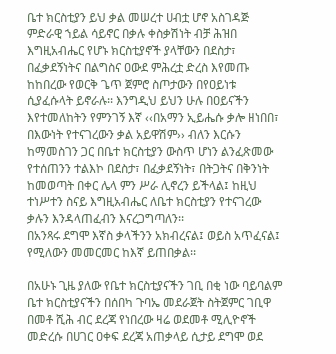ቤተ ክርስቲያን ይህ ቃል መሠረተ ሀብቷ ሆኖ አስገዳጅ ምድራዊ ኀይል ሳይኖር በቃሉ ቀስቃሽነት ብቻ ሕዝበ እግዚአብሔር የሆኑ ክርስቲያኖች ያላቸውን በደስታ፣ በፈቃደኝነትና በልግስና ዐውደ ምሕረቷ ድረስ እየመጡ ከከበረው የወርቅ ጌጥ ጀምሮ ስጦታውን በየዐይነቱ ሲያፈሱላት ይኖራሉ፡፡ እንግዲህ ይህን ሁሉ በዐይናችን እየተመለከትን የምንገኝ እኛ ‹‹በአማን ኢይሔሱ ቃሎ ዘነበበ፣ በእውነት የተናገረውን ቃል አይዋሽም›› ብለን እርሱን ከማመስገን ጋር በቤተ ክርስቲያን ውስጥ ሆነን ልንፈጽመው የተሰጠንን ተልእኮ በደስታ፣ በፈቃደኝነት፣ በትጋትና በቅንነት ከመወጣት በቀር ሌላ ምን ሥራ ሊኖረን ይችላል፤ ከዚህ ተነሥተን ስናይ እግዚአብሔር ለቤተ ክርስቲያን የተናገረው ቃሉን እንዳላጠፈብን እናረጋግጣለን፡፡
በአንጻሩ ደግሞ እኛስ ቃላችንን አክብረናል፤ ወይስ አጥፈናል፤ የሚለውን መመርመር ከእኛ ይጠበቃል፡፡

በአሁኑ ጊዜ ያለው የቤተ ክርስቲያናችን ገቢ በቂ ነው ባይባልም ቤተ ክርስቲያናችን በሰበካ ጉባኤ መደራጀት ስትጀምር ገቢዋ በመቶ ሺሕ ብር ደረጃ የነበረው ዛሬ ወደመቶ ሚሊዮኖች መድረሱ በሀገር ዐቀፍ ደረጃ አጠቃላይ ሲታይ ደግሞ ወደ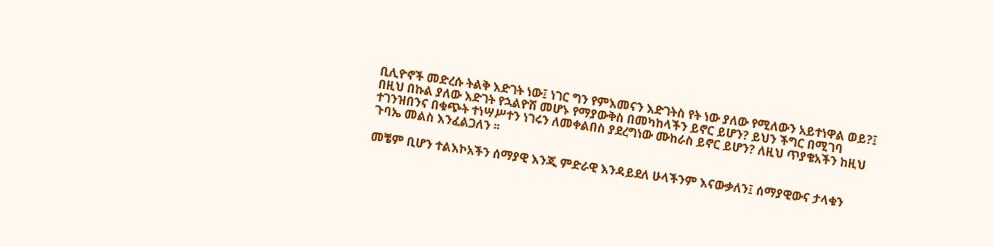ቢሊዮኖች መድረሱ ትልቅ እድገት ነው፤ ነገር ግን የምእመናን እድገትስ የት ነው ያለው የሚለውን አይተነዋል ወይ?፤ በዚህ በኩል ያለው እድገት የኋልዮሽ መሆኑ የማያውቅስ በመካከላችን ይኖር ይሆን? ይህን ችግር በሚገባ ተገንዝበንና በቁጭት ተነሣሥተን ነገሩን ለመቀልበስ ያደረግነው ሙከራስ ይኖር ይሆን? ለዚህ ጥያቄአችን ከዚህ ጉባኤ መልስ እንፈልጋለን ፡፡

መቼም ቢሆን ተልእኮአችን ሰማያዊ እንጂ ምድራዊ እንዳይደለ ሁላችንም እናውቃለን፤ ሰማያዊውና ታላቁን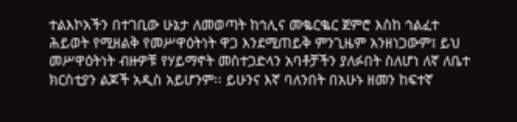ተልእኮአችን በተገቢው ሁኔታ ለመወጣት ከኅሊና መቈርቈር ጀምሮ እስከ ኅልፈተ ሕይወት የሚዘልቅ የመሥዋዕትነት ዋጋ እንደሚጠይቅ ምንጊዜም አንዘነጋውም፤ ይህ መሥዋዕትነት ብዙዎቹ የሃይማኖት መስተጋድላን አባቶቻችን ያለፉበት ስለሆነ ለኛ ለቤተ ክርስቲያን ልጆች አዲስ አይሆንም፡፡ ይሁንና እኛ ባለንበት በአሁኑ ዘመን ከፍተኛ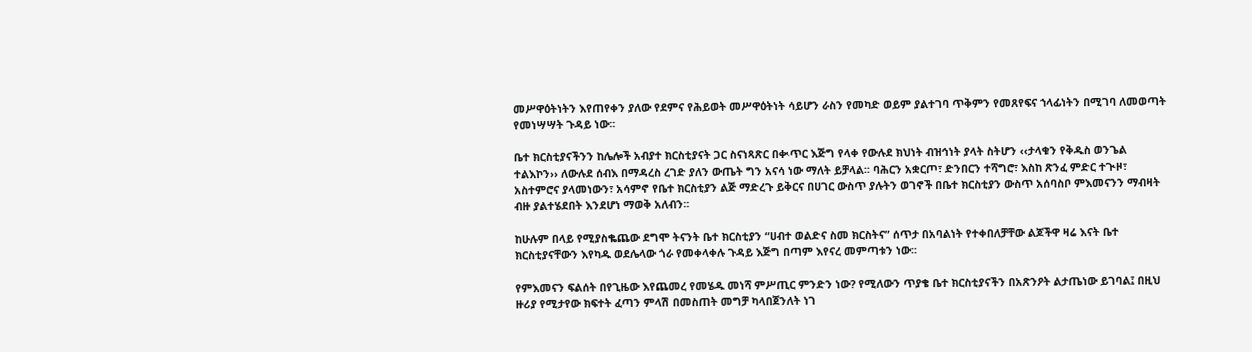መሥዋዕትነትን እየጠየቀን ያለው የደምና የሕይወት መሥዋዕትነት ሳይሆን ራስን የመካድ ወይም ያልተገባ ጥቅምን የመጸየፍና ኀላፊነትን በሚገባ ለመወጣት የመነሣሣት ጉዳይ ነው፡፡

ቤተ ክርስቲያናችንን ከሌሎች አብያተ ክርስቲያናት ጋር ስናነጻጽር በቊጥር እጅግ የላቀ የውሉደ ክህነት ብዝኅነት ያላት ስትሆን ‹‹ታላቁን የቅዱስ ወንጌል ተልእኮን›› ለውሉደ ሰብእ በማዳረስ ረገድ ያለን ውጤት ግን አናሳ ነው ማለት ይቻላል፡፡ ባሕርን አቋርጦ፣ ድንበርን ተሻግሮ፣ እስከ ጽንፈ ምድር ተጒዞ፣ አስተምሮና ያላመነውን፣ አሳምኖ የቤተ ክርስቲያን ልጅ ማድረጉ ይቅርና በሀገር ውስጥ ያሉትን ወገኖች በቤተ ክርስቲያን ውስጥ አሰባስቦ ምእመናንን ማብዛት ብዙ ያልተሄደበት እንደሆነ ማወቅ አለብን፡፡

ከሁሉም በላይ የሚያስቈጨው ደግሞ ትናንት ቤተ ክርስቲያን “ሀብተ ወልድና ስመ ክርስትና” ሰጥታ በአባልነት የተቀበለቻቸው ልጆችዋ ዛሬ እናት ቤተ ክርስቲያናቸውን እየካዱ ወደሌላው ጎራ የመቀላቀሉ ጉዳይ እጅግ በጣም እየናረ መምጣቱን ነው፡፡

የምእመናን ፍልሰት በየጊዜው እየጨመረ የመሄዱ መነሻ ምሥጢር ምንድን ነው? የሚለውን ጥያቄ ቤተ ክርስቲያናችን በአጽንዖት ልታጤነው ይገባል፤ በዚህ ዙሪያ የሚታየው ክፍተት ፈጣን ምላሽ በመስጠት መግቻ ካላበጀንለት ነገ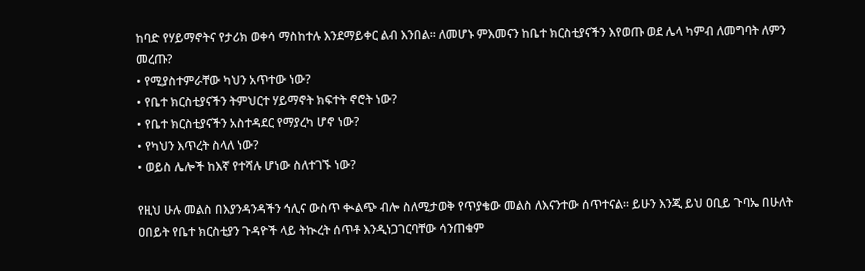ከባድ የሃይማኖትና የታሪክ ወቀሳ ማስከተሉ እንደማይቀር ልብ እንበል፡፡ ለመሆኑ ምእመናን ከቤተ ክርስቲያናችን እየወጡ ወደ ሌላ ካምብ ለመግባት ለምን መረጡ?
• የሚያስተምራቸው ካህን አጥተው ነው?
• የቤተ ክርስቲያናችን ትምህርተ ሃይማኖት ክፍተት ኖሮት ነው?
• የቤተ ክርስቲያናችን አስተዳደር የማያረካ ሆኖ ነው?
• የካህን እጥረት ስላለ ነው?
• ወይስ ሌሎች ከእኛ የተሻሉ ሆነው ስለተገኙ ነው?

የዚህ ሁሉ መልስ በእያንዳንዳችን ኅሊና ውስጥ ቊልጭ ብሎ ስለሚታወቅ የጥያቄው መልስ ለእናንተው ሰጥተናል፡፡ ይሁን እንጂ ይህ ዐቢይ ጉባኤ በሁለት ዐበይት የቤተ ክርስቲያን ጉዳዮች ላይ ትኲረት ሰጥቶ እንዲነጋገርባቸው ሳንጠቁም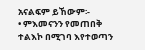አናልፍም ይኸውም፡-
• ምእመናንን የመጠበቅ ተልእኮ በሚገባ እየተወጣን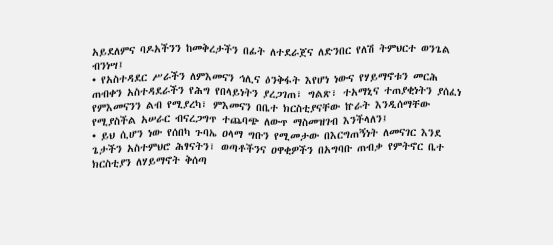አይደለምና ባዶአችንን ከመቅረታችን በፊት ለተደራጀና ለድንበር የለሽ ትምህርተ ወንጌል ብንነሣ፤
• የአስተዳደር ሥራችን ለምእመናን ኅሊና ዕንቅፋት እየሆነ ነውና የሃይማኖቱን መርሕ ጠብቀን አስተዳደራችን የሕግ የበላይነትን ያረጋገጠ፣ ግልጽ፣ ተአማኒና ተጠያቂነትን ያሰፈነ የምእመናንን ልብ የሚያረካ፣ ምእመናን በቤተ ክርስቲያናቸው ኵራት እንዲሰማቸው የሚያስችል አሠራር ብናረጋግጥ ተጨባጭ ለውጥ ማስመዝገብ እንችላለን፤
• ይህ ሲሆን ነው የሰበካ ጉባኤ ዐላማ ግቡን የሚመታው በእርግጠኝነት ለመናገር እንደ ጌታችን አስተምህሮ ሕፃናትን፣ ወጣቶችንና ዐዋቂዎችን በአግባቡ ጠብቃ የምትኖር ቤተ ክርስቲያን ለሃይማኖት ቅሰጣ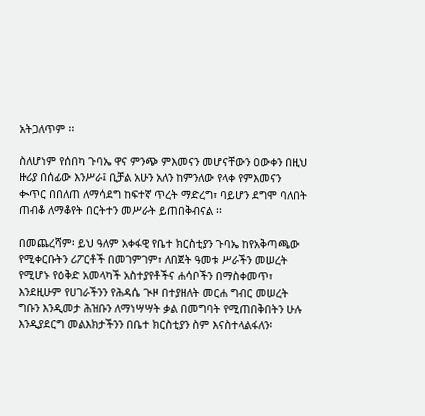አትጋለጥም ፡፡

ስለሆነም የሰበካ ጉባኤ ዋና ምንጭ ምእመናን መሆናቸውን ዐውቀን በዚህ ዙሪያ በሰፊው እንሥራ፤ ቢቻል አሁን አለን ከምንለው የላቀ የምእመናን ቊጥር በበለጠ ለማሳደግ ከፍተኛ ጥረት ማድረግ፣ ባይሆን ደግሞ ባለበት ጠብቆ ለማቆየት በርትተን መሥራት ይጠበቅብናል ፡፡

በመጨረሻም፡ ይህ ዓለም አቀፋዊ የቤተ ክርስቲያን ጉባኤ ከየአቅጣጫው የሚቀርቡትን ሪፖርቶች በመገምገም፣ ለበጀት ዓመቱ ሥራችን መሠረት የሚሆኑ የዕቅድ አመላካች አስተያየቶችና ሐሳቦችን በማስቀመጥ፣ እንደዚሁም የሀገራችንን የሕዳሴ ጒዞ በተያዘለት መርሐ ግብር መሠረት ግቡን እንዲመታ ሕዝቡን ለማነሣሣት ቃል በመግባት የሚጠበቅበትን ሁሉ እንዲያደርግ መልእክታችንን በቤተ ክርስቲያን ስም እናስተላልፋለን፡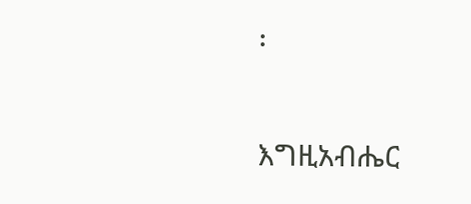፡

እግዚአብሔር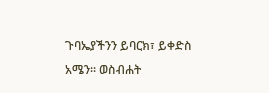ጉባኤያችንን ይባርክ፣ ይቀድስ አሜን፡፡ ወስብሐት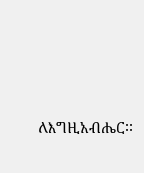ለእግዚአብሔር፡፡